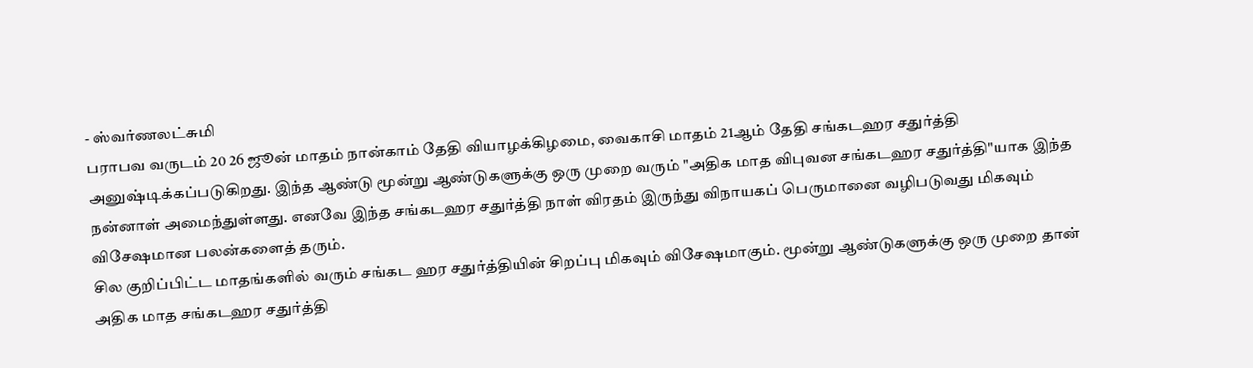- ஸ்வர்ணலட்சுமி
பராபவ வருடம் 20 26 ஜூன் மாதம் நான்காம் தேதி வியாழக்கிழமை, வைகாசி மாதம் 21ஆம் தேதி சங்கடஹர சதுர்த்தி அனுஷ்டிக்கப்படுகிறது. இந்த ஆண்டு மூன்று ஆண்டுகளுக்கு ஒரு முறை வரும் "அதிக மாத விபுவன சங்கடஹர சதுர்த்தி"யாக இந்த நன்னாள் அமைந்துள்ளது. எனவே இந்த சங்கடஹர சதுர்த்தி நாள் விரதம் இருந்து விநாயகப் பெருமானை வழிபடுவது மிகவும் விசேஷமான பலன்களைத் தரும்.
சில குறிப்பிட்ட மாதங்களில் வரும் சங்கட ஹர சதுர்த்தியின் சிறப்பு மிகவும் விசேஷமாகும். மூன்று ஆண்டுகளுக்கு ஒரு முறை தான் அதிக மாத சங்கடஹர சதுர்த்தி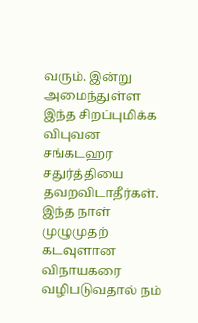வரும். இன்று அமைந்துள்ள இந்த சிறப்புமிக்க விபுவன சங்கடஹர சதுர்த்தியை தவறவிடாதீர்கள். இந்த நாள் முழுமுதற் கடவுளான விநாயகரை வழிபடுவதால் நம்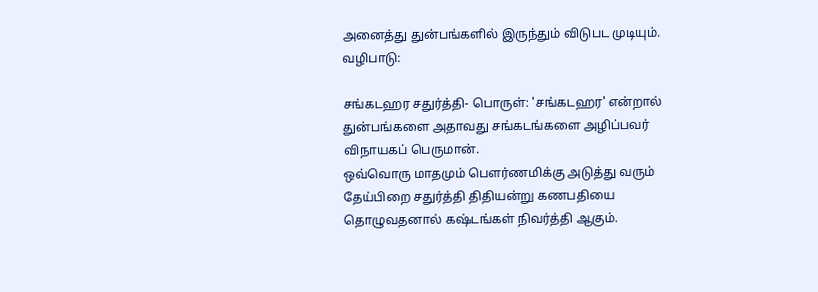அனைத்து துன்பங்களில் இருந்தும் விடுபட முடியும்.
வழிபாடு:

சங்கடஹர சதுர்த்தி- பொருள்: 'சங்கடஹர' என்றால் துன்பங்களை அதாவது சங்கடங்களை அழிப்பவர் விநாயகப் பெருமான்.
ஒவ்வொரு மாதமும் பௌர்ணமிக்கு அடுத்து வரும் தேய்பிறை சதுர்த்தி திதியன்று கணபதியை தொழுவதனால் கஷ்டங்கள் நிவர்த்தி ஆகும்.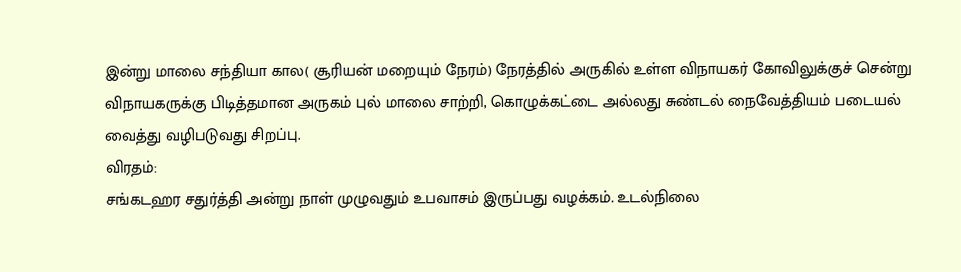இன்று மாலை சந்தியா கால( சூரியன் மறையும் நேரம்) நேரத்தில் அருகில் உள்ள விநாயகர் கோவிலுக்குச் சென்று விநாயகருக்கு பிடித்தமான அருகம் புல் மாலை சாற்றி, கொழுக்கட்டை அல்லது சுண்டல் நைவேத்தியம் படையல் வைத்து வழிபடுவது சிறப்பு.
விரதம்:
சங்கடஹர சதுர்த்தி அன்று நாள் முழுவதும் உபவாசம் இருப்பது வழக்கம். உடல்நிலை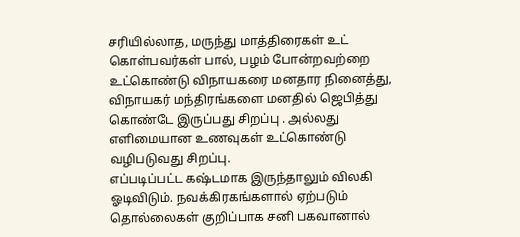சரியில்லாத, மருந்து மாத்திரைகள் உட் கொள்பவர்கள் பால், பழம் போன்றவற்றை உட்கொண்டு விநாயகரை மனதார நினைத்து, விநாயகர் மந்திரங்களை மனதில் ஜெபித்து கொண்டே இருப்பது சிறப்பு . அல்லது எளிமையான உணவுகள் உட்கொண்டு வழிபடுவது சிறப்பு.
எப்படிப்பட்ட கஷ்டமாக இருந்தாலும் விலகி ஓடிவிடும். நவக்கிரகங்களால் ஏற்படும் தொல்லைகள் குறிப்பாக சனி பகவானால்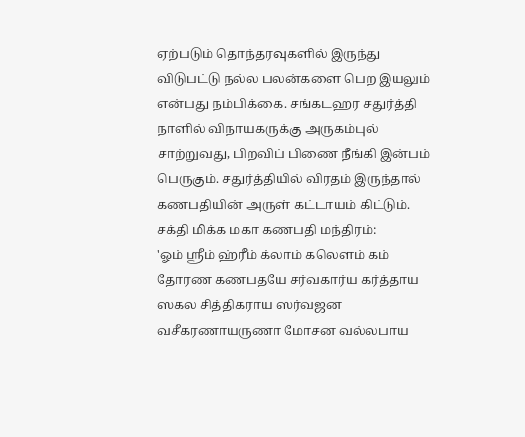ஏற்படும் தொந்தரவுகளில் இருந்து விடுபட்டு நல்ல பலன்களை பெற இயலும் என்பது நம்பிக்கை. சங்கடஹர சதுர்த்தி நாளில் விநாயகருக்கு அருகம்புல் சாற்றுவது, பிறவிப் பிணை நீங்கி இன்பம் பெருகும். சதுர்த்தியில் விரதம் இருந்தால் கணபதியின் அருள் கட்டாயம் கிட்டும்.
சக்தி மிக்க மகா கணபதி மந்திரம்:
'ஓம் ஸ்ரீம் ஹ்ரீம் க்லாம் கலெளம் கம் தோரண கணபதயே சர்வகார்ய கர்த்தாய ஸகல சித்திகராய ஸர்வஜன வசீகரணாயருணா மோசன வல்லபாய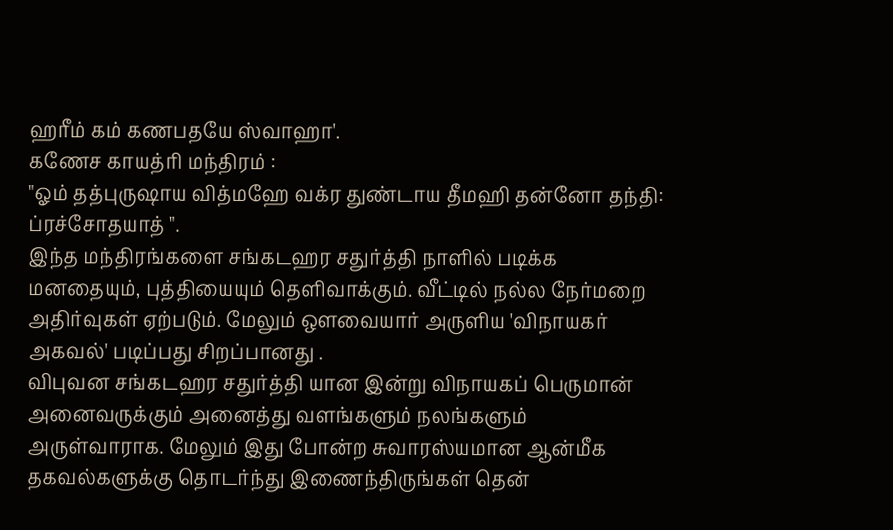ஹரீம் கம் கணபதயே ஸ்வாஹா'.
கணேச காயத்ரி மந்திரம் :
"ஓம் தத்புருஷாய வித்மஹே வக்ர துண்டாய தீமஹி தன்னோ தந்தி: ப்ரச்சோதயாத் ".
இந்த மந்திரங்களை சங்கடஹர சதுர்த்தி நாளில் படிக்க மனதையும், புத்தியையும் தெளிவாக்கும். வீட்டில் நல்ல நேர்மறை அதிர்வுகள் ஏற்படும். மேலும் ஔவையார் அருளிய 'விநாயகர் அகவல்' படிப்பது சிறப்பானது .
விபுவன சங்கடஹர சதுர்த்தி யான இன்று விநாயகப் பெருமான் அனைவருக்கும் அனைத்து வளங்களும் நலங்களும் அருள்வாராக. மேலும் இது போன்ற சுவாரஸ்யமான ஆன்மீக தகவல்களுக்கு தொடர்ந்து இணைந்திருங்கள் தென்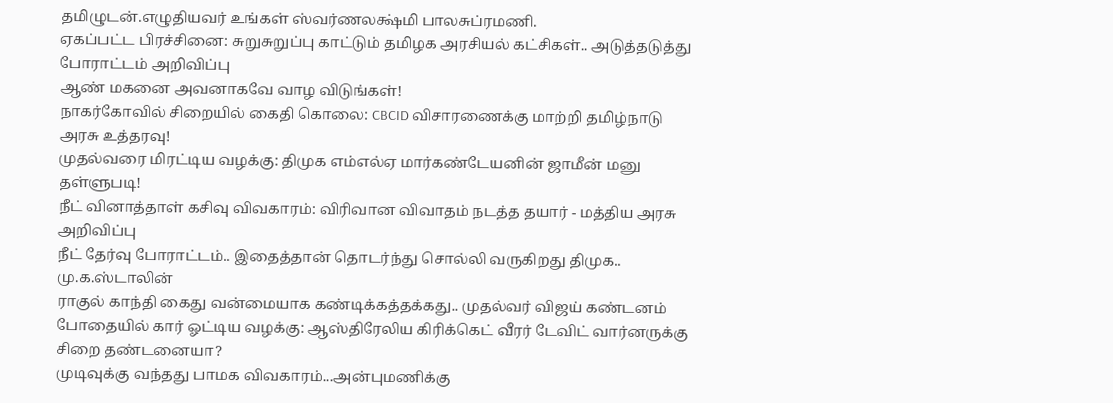தமிழுடன்.எழுதியவர் உங்கள் ஸ்வர்ணலக்ஷ்மி பாலசுப்ரமணி.
ஏகப்பட்ட பிரச்சினை: சுறுசுறுப்பு காட்டும் தமிழக அரசியல் கட்சிகள்.. அடுத்தடுத்து போராட்டம் அறிவிப்பு
ஆண் மகனை அவனாகவே வாழ விடுங்கள்!
நாகர்கோவில் சிறையில் கைதி கொலை: CBCID விசாரணைக்கு மாற்றி தமிழ்நாடு அரசு உத்தரவு!
முதல்வரை மிரட்டிய வழக்கு: திமுக எம்எல்ஏ மார்கண்டேயனின் ஜாமீன் மனு தள்ளுபடி!
நீட் வினாத்தாள் கசிவு விவகாரம்: விரிவான விவாதம் நடத்த தயார் - மத்திய அரசு அறிவிப்பு
நீட் தேர்வு போராட்டம்.. இதைத்தான் தொடர்ந்து சொல்லி வருகிறது திமுக.. மு.க.ஸ்டாலின்
ராகுல் காந்தி கைது வன்மையாக கண்டிக்கத்தக்கது.. முதல்வர் விஜய் கண்டனம்
போதையில் கார் ஓட்டிய வழக்கு: ஆஸ்திரேலிய கிரிக்கெட் வீரர் டேவிட் வார்னருக்கு சிறை தண்டனையா?
முடிவுக்கு வந்தது பாமக விவகாரம்...அன்புமணிக்கு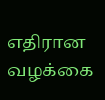எதிரான வழக்கை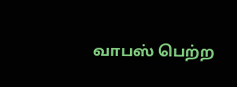வாபஸ் பெற்ற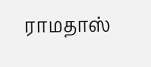ராமதாஸ்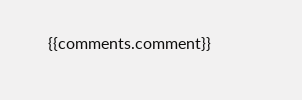{{comments.comment}}